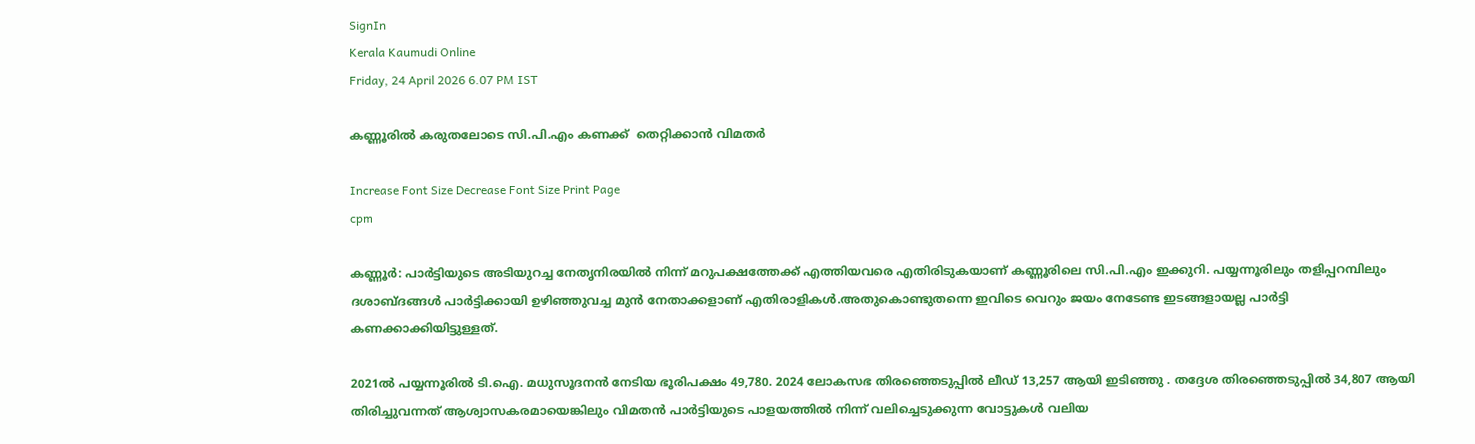SignIn
Kerala Kaumudi Online
Friday, 24 April 2026 6.07 PM IST

കണ്ണൂരിൽ കരുതലോടെ സി.പി.എം കണക്ക്  തെറ്റിക്കാൻ വിമതർ

Increase Font Size Decrease Font Size Print Page
cpm

കണ്ണൂർ: പാർട്ടിയുടെ അടിയുറച്ച നേതൃനിരയിൽ നിന്ന് മറുപക്ഷത്തേക്ക് എത്തിയവരെ എതിരിടുകയാണ് കണ്ണൂരിലെ സി.പി.എം ഇക്കുറി. പയ്യന്നൂരിലും തളിപ്പറമ്പിലും ദശാബ്ദങ്ങൾ പാർട്ടിക്കായി ഉഴിഞ്ഞുവച്ച മുൻ നേതാക്കളാണ് എതിരാളികൾ.അതുകൊണ്ടുതന്നെ ഇവിടെ വെറും ജയം നേടേണ്ട ഇടങ്ങളായല്ല പാർട്ടി കണക്കാക്കിയിട്ടുള്ളത്.

2021ൽ പയ്യന്നൂരിൽ ടി.ഐ. മധുസൂദനൻ നേടിയ ഭൂരിപക്ഷം 49,780. 2024 ലോക‌സഭ തിരഞ്ഞെടുപ്പിൽ ലീഡ് 13,257 ആയി ഇടിഞ്ഞു . തദ്ദേശ തിരഞ്ഞെടുപ്പിൽ 34,807 ആയി തിരിച്ചുവന്നത് ആശ്വാസകരമായെങ്കിലും വിമതൻ പാർട്ടിയുടെ പാളയത്തിൽ നിന്ന് വലിച്ചെടുക്കുന്ന വോട്ടുകൾ വലിയ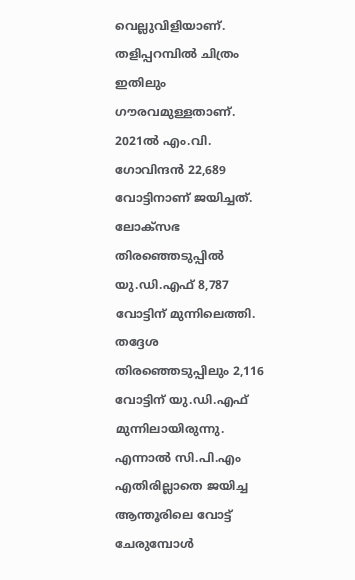വെല്ലുവിളിയാണ്.
തളിപ്പറമ്പിൽ ചിത്രം ഇതിലും ഗൗരവമുള്ളതാണ്. 2021ൽ എം.വി. ഗോവിന്ദൻ 22,689 വോട്ടിനാണ് ജയിച്ചത്. ലോക്സഭ തിരഞ്ഞെടുപ്പിൽ യു.ഡി.എഫ് 8,787 വോട്ടിന് മുന്നിലെത്തി. തദ്ദേശ തിരഞ്ഞെടുപ്പിലും 2,116 വോട്ടിന് യു.ഡി.എഫ് മുന്നിലായിരുന്നു. എന്നാൽ സി.പി.എം എതിരില്ലാതെ ജയിച്ച ആന്തൂരിലെ വോട്ട് ചേരുമ്പോൾ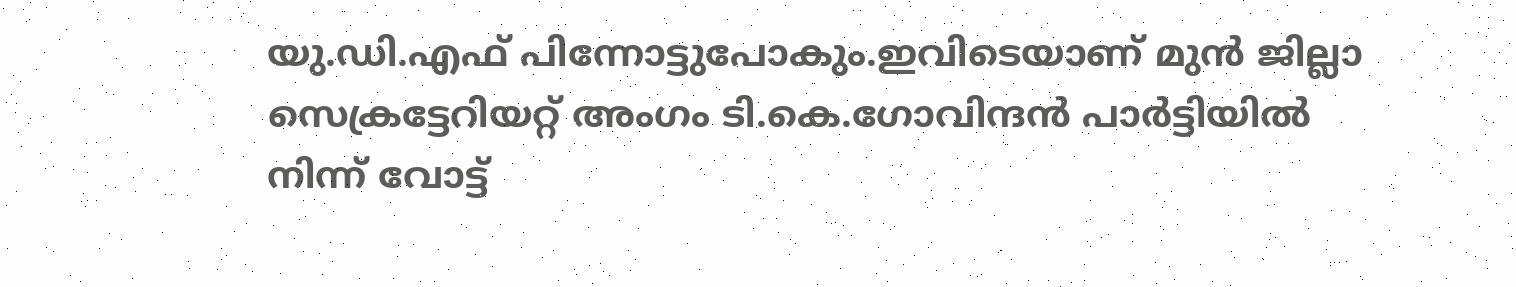യു.ഡി.എഫ് പിന്നോട്ടുപോകും.ഇവിടെയാണ് മുൻ ജില്ലാ സെക്രട്ടേറിയറ്റ് അംഗം ടി.കെ.ഗോവിന്ദൻ പാർട്ടിയിൽ നിന്ന് വോട്ട്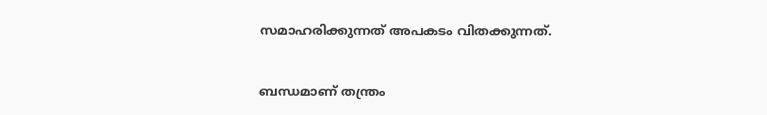സമാഹരിക്കുന്നത് അപകടം വിതക്കുന്നത്.


ബന്ധമാണ് തന്ത്രം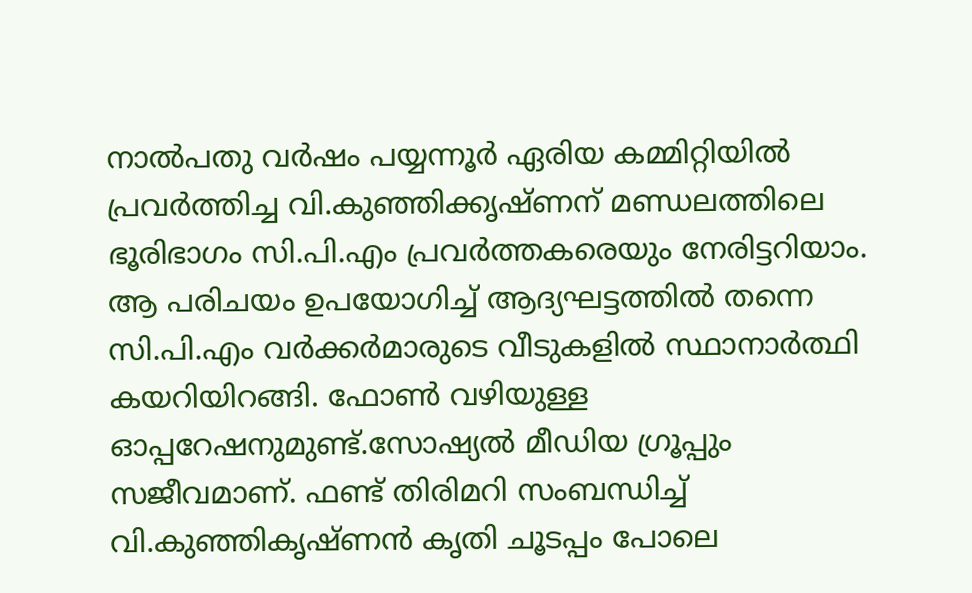നാൽപതു വർഷം പയ്യന്നൂർ ഏരിയ കമ്മിറ്റിയിൽ പ്രവർത്തിച്ച വി.കുഞ്ഞിക്കൃഷ്ണന് മണ്ഡലത്തിലെ ഭൂരിഭാഗം സി.പി.എം പ്രവർത്തകരെയും നേരിട്ടറിയാം. ആ പരിചയം ഉപയോഗിച്ച് ആദ്യഘട്ടത്തിൽ തന്നെ സി.പി.എം വർക്കർമാരുടെ വീടുകളിൽ സ്ഥാനാർത്ഥി കയറിയിറങ്ങി. ഫോൺ വഴിയുള്ള ഓപ്പറേഷനുമുണ്ട്.സോഷ്യൽ മീഡിയ ഗ്രൂപ്പും സജീവമാണ്. ഫണ്ട് തിരിമറി സംബന്ധിച്ച് വി.കുഞ്ഞികൃഷ്ണൻ കൃതി ചൂടപ്പം പോലെ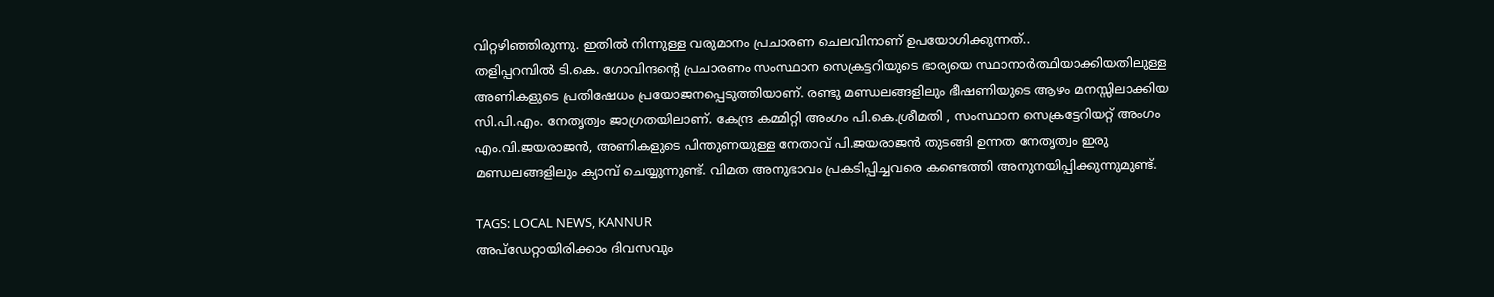വിറ്റഴിഞ്ഞിരുന്നു. ഇതിൽ നിന്നുള്ള വരുമാനം പ്രചാരണ ചെലവിനാണ് ഉപയോഗിക്കുന്നത്..
തളിപ്പറമ്പിൽ ടി.കെ. ഗോവിന്ദന്റെ പ്രചാരണം സംസ്ഥാന സെക്രട്ടറിയുടെ ഭാര്യയെ സ്ഥാനാർത്ഥിയാക്കിയതിലുള്ള അണികളുടെ പ്രതിഷേധം പ്രയോജനപ്പെടുത്തിയാണ്. രണ്ടു മണ്ഡലങ്ങളിലും ഭീഷണിയുടെ ആഴം മനസ്സിലാക്കിയ സി.പി.എം. നേതൃത്വം ജാഗ്രതയിലാണ്. കേന്ദ്ര കമ്മിറ്റി അംഗം പി.കെ.ശ്രീമതി , സംസ്ഥാന സെക്രട്ടേറിയറ്റ് അംഗം എം.വി.ജയരാജൻ, അണികളുടെ പിന്തുണയുള്ള നേതാവ് പി.ജയരാജൻ തുടങ്ങി ഉന്നത നേതൃത്വം ഇരു മണ്ഡലങ്ങളിലും ക്യാമ്പ് ചെയ്യുന്നുണ്ട്. വിമത അനുഭാവം പ്രകടിപ്പിച്ചവരെ കണ്ടെത്തി അനുനയിപ്പിക്കുന്നുമുണ്ട്.

TAGS: LOCAL NEWS, KANNUR
അപ്ഡേറ്റായിരിക്കാം ദിവസവും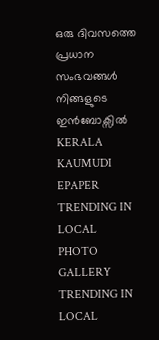ഒരു ദിവസത്തെ പ്രധാന സംഭവങ്ങൾ നിങ്ങളുടെ ഇൻബോക്സിൽ
KERALA KAUMUDI EPAPER
TRENDING IN LOCAL
PHOTO GALLERY
TRENDING IN LOCAL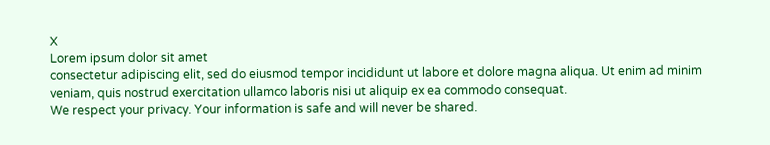X
Lorem ipsum dolor sit amet
consectetur adipiscing elit, sed do eiusmod tempor incididunt ut labore et dolore magna aliqua. Ut enim ad minim veniam, quis nostrud exercitation ullamco laboris nisi ut aliquip ex ea commodo consequat.
We respect your privacy. Your information is safe and will never be shared.